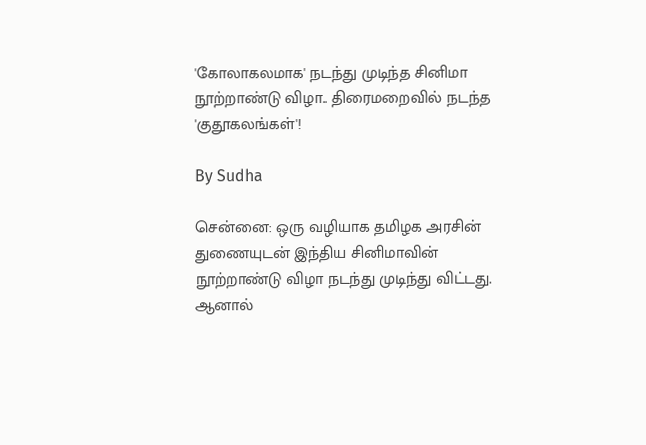'கோலாகலமாக' நடந்து முடிந்த சினிமா நூற்றாண்டு விழா.. திரைமறைவில் நடந்த 'குதூகலங்கள்'!

By Sudha

சென்னை: ஒரு வழியாக தமிழக அரசின் துணையுடன் இந்திய சினிமாவின் நூற்றாண்டு விழா நடந்து முடிந்து விட்டது. ஆனால்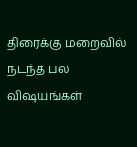திரைக்கு மறைவில் நடந்த பல விஷயங்கள்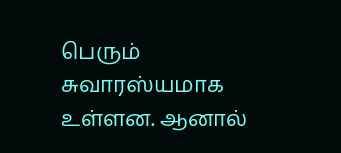பெரும் சுவாரஸ்யமாக உள்ளன. ஆனால்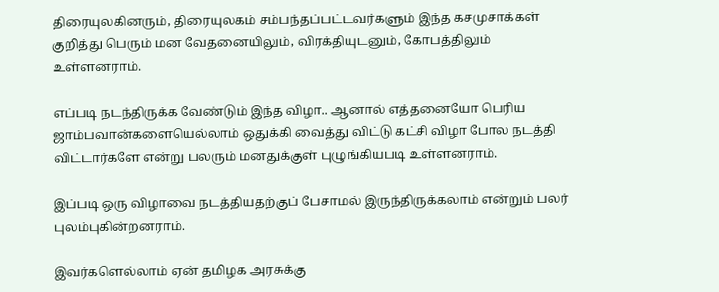திரையுலகினரும், திரையுலகம் சம்பந்தப்பட்டவர்களும் இந்த கசமுசாக்கள் குறித்து பெரும் மன வேதனையிலும், விரக்தியுடனும், கோபத்திலும் உள்ளனராம்.

எப்படி நடந்திருக்க வேண்டும் இந்த விழா.. ஆனால் எத்தனையோ பெரிய ஜாம்பவான்களையெல்லாம் ஒதுக்கி வைத்து விட்டு கட்சி விழா போல நடத்தி விட்டார்களே என்று பலரும் மனதுக்குள் புழுங்கியபடி உள்ளனராம்.

இப்படி ஒரு விழாவை நடத்தியதற்குப் பேசாமல் இருந்திருக்கலாம் என்றும் பலர் புலம்புகின்றனராம்.

இவர்களெல்லாம் ஏன் தமிழக அரசுக்கு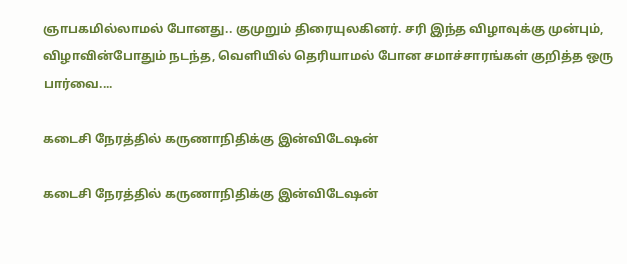ஞாபகமில்லாமல் போனது.. குமுறும் திரையுலகினர். சரி இந்த விழாவுக்கு முன்பும், விழாவின்போதும் நடந்த, வெளியில் தெரியாமல் போன சமாச்சாரங்கள் குறித்த ஒரு பார்வை....

கடைசி நேரத்தில் கருணாநிதிக்கு இன்விடேஷன்

கடைசி நேரத்தில் கருணாநிதிக்கு இன்விடேஷன்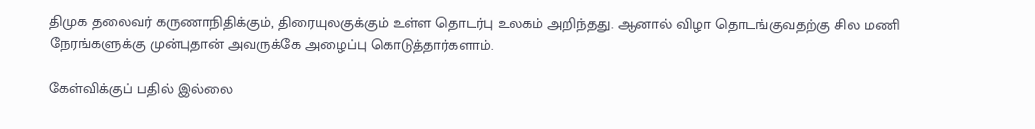திமுக தலைவர் கருணாநிதிக்கும், திரையுலகுக்கும் உள்ள தொடர்பு உலகம் அறிந்தது. ஆனால் விழா தொடங்குவதற்கு சில மணி நேரங்களுக்கு முன்புதான் அவருக்கே அழைப்பு கொடுத்தார்களாம்.

கேள்விக்குப் பதில் இல்லை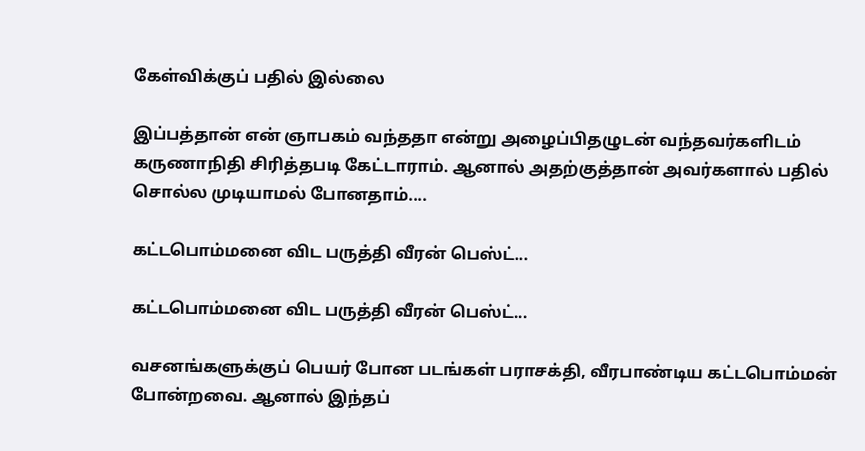கேள்விக்குப் பதில் இல்லை

இப்பத்தான் என் ஞாபகம் வந்ததா என்று அழைப்பிதழுடன் வந்தவர்களிடம் கருணாநிதி சிரித்தபடி கேட்டாராம். ஆனால் அதற்குத்தான் அவர்களால் பதில் சொல்ல முடியாமல் போனதாம்....

கட்டபொம்மனை விட பருத்தி வீரன் பெஸ்ட்...

கட்டபொம்மனை விட பருத்தி வீரன் பெஸ்ட்...

வசனங்களுக்குப் பெயர் போன படங்கள் பராசக்தி, வீரபாண்டிய கட்டபொம்மன் போன்றவை. ஆனால் இந்தப்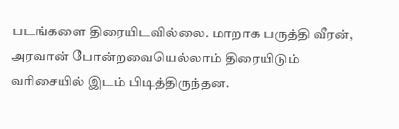படங்களை திரையிடவில்லை. மாறாக பருத்தி வீரன், அரவான் போன்றவையெல்லாம் திரையிடும் வரிசையில் இடம் பிடித்திருந்தன.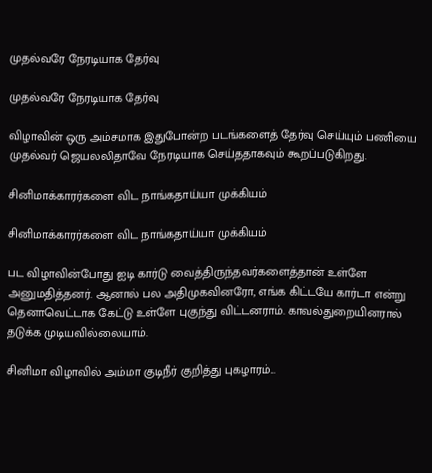முதல்வரே நேரடியாக தேர்வு

முதல்வரே நேரடியாக தேர்வு

விழாவின் ஒரு அம்சமாக இதுபோன்ற படங்களைத் தேர்வு செய்யும் பணியை முதல்வர் ஜெயலலிதாவே நேரடியாக செய்ததாகவும் கூறப்படுகிறது.

சினிமாக்காரர்களை விட நாங்கதாய்யா முக்கியம்

சினிமாக்காரர்களை விட நாங்கதாய்யா முக்கியம்

பட விழாவின்போது ஐடி கார்டு வைத்திருந்தவர்களைத்தான் உள்ளே அனுமதித்தனர். ஆனால் பல அதிமுகவினரோ, எங்க கிட்டயே கார்டா என்று தெனாவெட்டாக கேட்டு உள்ளே புகுந்து விட்டனராம். காவல்துறையினரால் தடுக்க முடியவில்லையாம்.

சினிமா விழாவில் அம்மா குடிநீர் குறித்து புகழாரம்...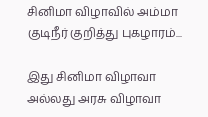சினிமா விழாவில் அம்மா குடிநீர் குறித்து புகழாரம்...

இது சினிமா விழாவா அல்லது அரசு விழாவா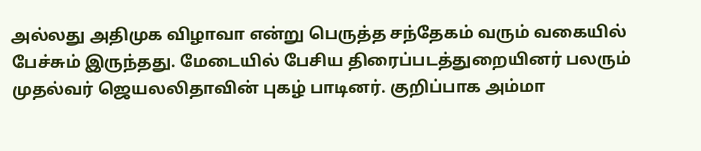அல்லது அதிமுக விழாவா என்று பெருத்த சந்தேகம் வரும் வகையில் பேச்சும் இருந்தது. மேடையில் பேசிய திரைப்படத்துறையினர் பலரும் முதல்வர் ஜெயலலிதாவின் புகழ் பாடினர். குறிப்பாக அம்மா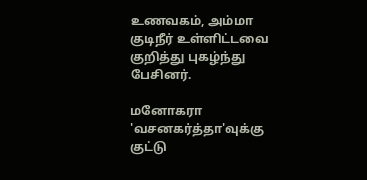உணவகம், அம்மா குடிநீர் உள்ளிட்டவை குறித்து புகழ்ந்து பேசினர்.

மனோகரா 'வசனகர்த்தா'வுக்கு குட்டு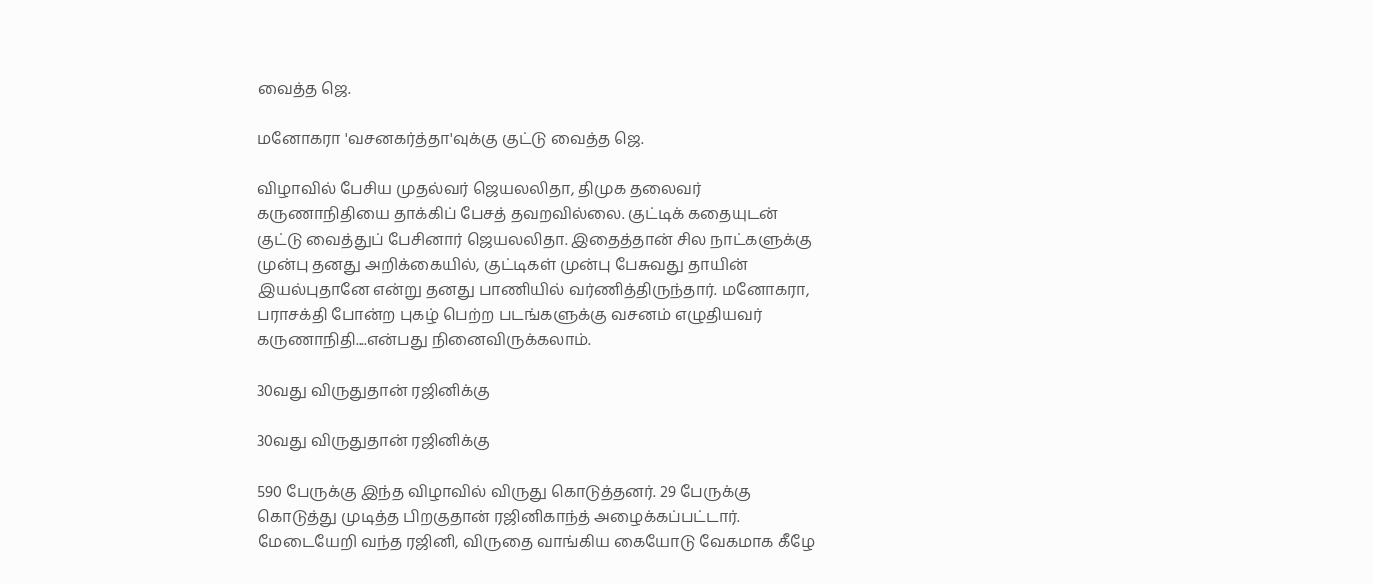வைத்த ஜெ.

மனோகரா 'வசனகர்த்தா'வுக்கு குட்டு வைத்த ஜெ.

விழாவில் பேசிய முதல்வர் ஜெயலலிதா, திமுக தலைவர் கருணாநிதியை தாக்கிப் பேசத் தவறவில்லை. குட்டிக் கதையுடன் குட்டு வைத்துப் பேசினார் ஜெயலலிதா. இதைத்தான் சில நாட்களுக்கு முன்பு தனது அறிக்கையில், குட்டிகள் முன்பு பேசுவது தாயின் இயல்புதானே என்று தனது பாணியில் வர்ணித்திருந்தார். மனோகரா, பராசக்தி போன்ற புகழ் பெற்ற படங்களுக்கு வசனம் எழுதியவர் கருணாநிதி....என்பது நினைவிருக்கலாம்.

30வது விருதுதான் ரஜினிக்கு

30வது விருதுதான் ரஜினிக்கு

590 பேருக்கு இந்த விழாவில் விருது கொடுத்தனர். 29 பேருக்கு கொடுத்து முடித்த பிறகுதான் ரஜினிகாந்த் அழைக்கப்பட்டார். மேடையேறி வந்த ரஜினி, விருதை வாங்கிய கையோடு வேகமாக கீழே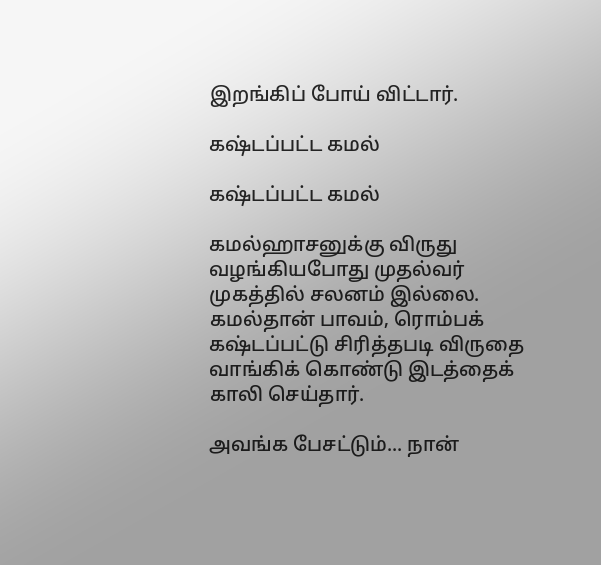இறங்கிப் போய் விட்டார்.

கஷ்டப்பட்ட கமல்

கஷ்டப்பட்ட கமல்

கமல்ஹாசனுக்கு விருது வழங்கியபோது முதல்வர் முகத்தில் சலனம் இல்லை. கமல்தான் பாவம், ரொம்பக் கஷ்டப்பட்டு சிரித்தபடி விருதை வாங்கிக் கொண்டு இடத்தைக் காலி செய்தார்.

அவங்க பேசட்டும்... நான்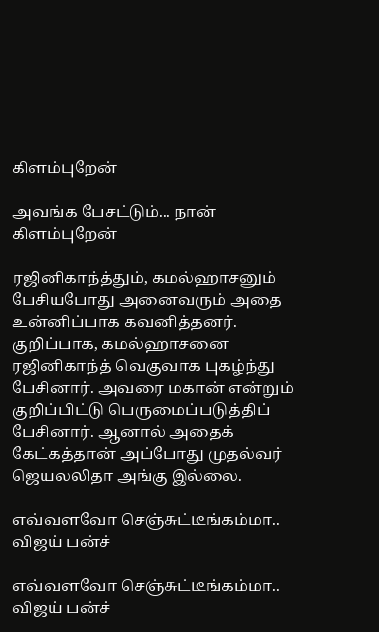கிளம்புறேன்

அவங்க பேசட்டும்... நான் கிளம்புறேன்

ரஜினிகாந்த்தும், கமல்ஹாசனும் பேசியபோது அனைவரும் அதை உன்னிப்பாக கவனித்தனர். குறிப்பாக, கமல்ஹாசனை ரஜினிகாந்த் வெகுவாக புகழ்ந்து பேசினார். அவரை மகான் என்றும் குறிப்பிட்டு பெருமைப்படுத்திப் பேசினார். ஆனால் அதைக் கேட்கத்தான் அப்போது முதல்வர் ஜெயலலிதா அங்கு இல்லை.

எவ்வளவோ செஞ்சுட்டீங்கம்மா.. விஜய் பன்ச்

எவ்வளவோ செஞ்சுட்டீங்கம்மா.. விஜய் பன்ச்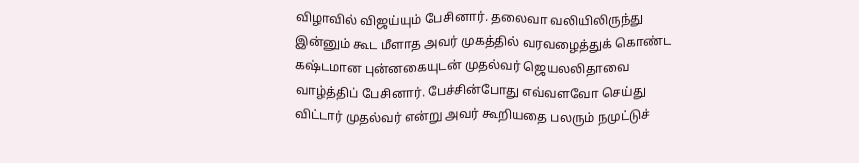விழாவில் விஜய்யும் பேசினார். தலைவா வலியிலிருந்து இன்னும் கூட மீளாத அவர் முகத்தில் வரவழைத்துக் கொண்ட கஷ்டமான புன்னகையுடன் முதல்வர் ஜெயலலிதாவை வாழ்த்திப் பேசினார். பேச்சின்போது எவ்வளவோ செய்து விட்டார் முதல்வர் என்று அவர் கூறியதை பலரும் நமுட்டுச்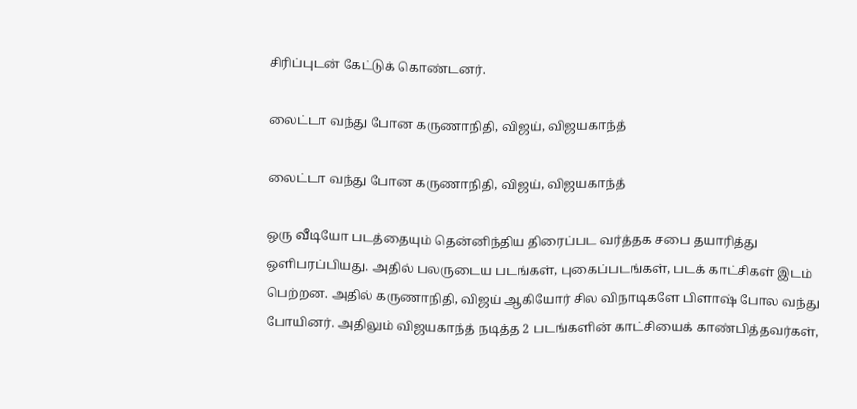சிரிப்புடன் கேட்டுக் கொண்டனர்.

லைட்டா வந்து போன கருணாநிதி, விஜய், விஜயகாந்த்

லைட்டா வந்து போன கருணாநிதி, விஜய், விஜயகாந்த்

ஒரு வீடியோ படத்தையும் தென்னிந்திய திரைப்பட வர்த்தக சபை தயாரித்து ஒளிபரப்பியது. அதில் பலருடைய படங்கள், புகைப்படங்கள், படக் காட்சிகள் இடம் பெற்றன. அதில் கருணாநிதி, விஜய் ஆகியோர் சில விநாடிகளே பிளாஷ் போல வந்து போயினர். அதிலும் விஜயகாந்த் நடித்த 2 படங்களின் காட்சியைக் காண்பித்தவர்கள்,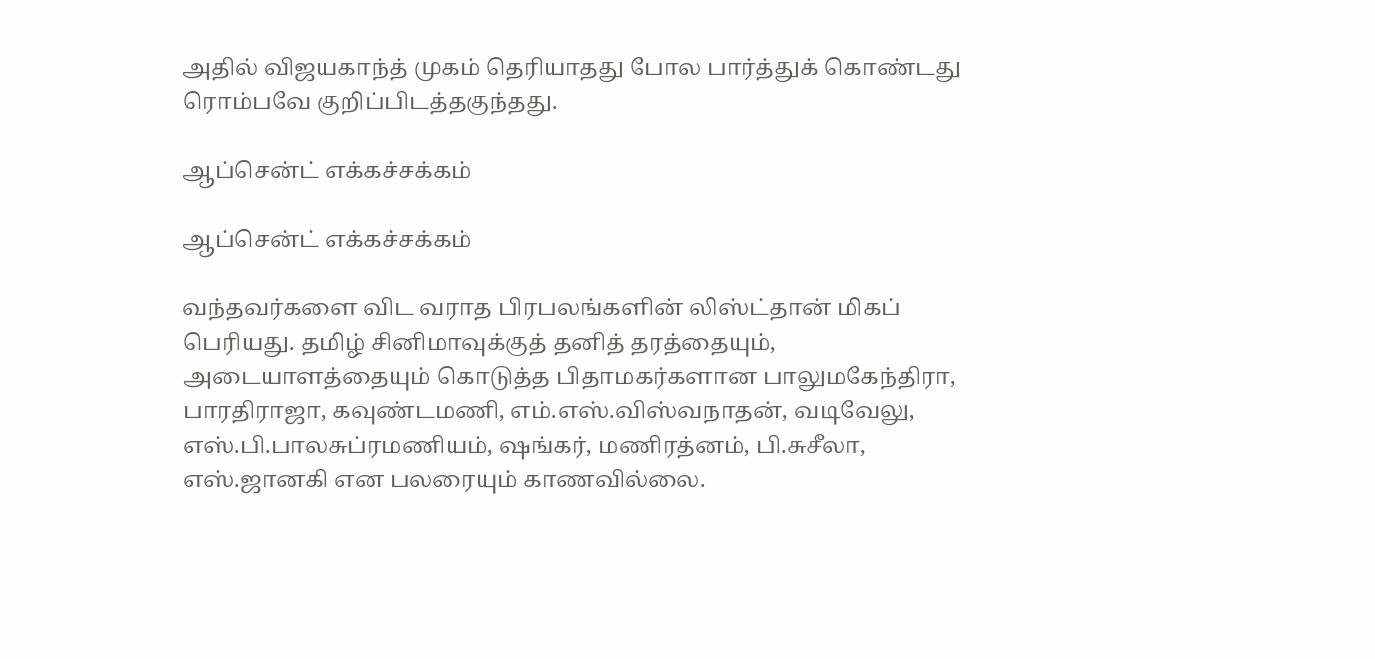அதில் விஜயகாந்த் முகம் தெரியாதது போல பார்த்துக் கொண்டது ரொம்பவே குறிப்பிடத்தகுந்தது.

ஆப்சென்ட் எக்கச்சக்கம்

ஆப்சென்ட் எக்கச்சக்கம்

வந்தவர்களை விட வராத பிரபலங்களின் லிஸ்ட்தான் மிகப் பெரியது. தமிழ் சினிமாவுக்குத் தனித் தரத்தையும், அடையாளத்தையும் கொடுத்த பிதாமகர்களான பாலுமகேந்திரா, பாரதிராஜா, கவுண்டமணி, எம்.எஸ்.விஸ்வநாதன், வடிவேலு, எஸ்.பி.பாலசுப்ரமணியம், ஷங்கர், மணிரத்னம், பி.சுசீலா, எஸ்.ஜானகி என பலரையும் காணவில்லை.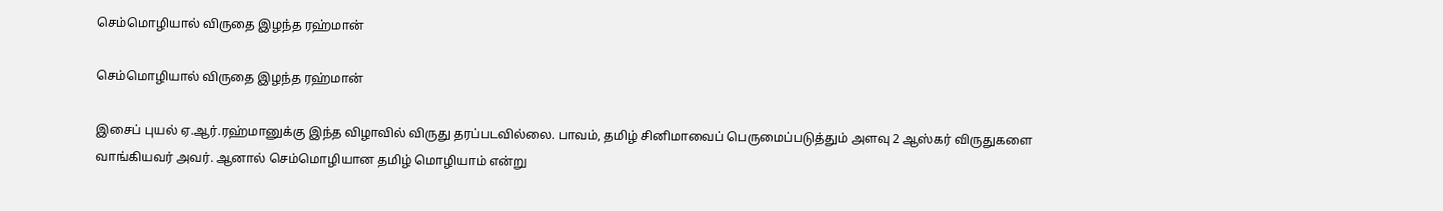செம்மொழியால் விருதை இழந்த ரஹ்மான்

செம்மொழியால் விருதை இழந்த ரஹ்மான்

இசைப் புயல் ஏ.ஆர்.ரஹ்மானுக்கு இந்த விழாவில் விருது தரப்படவில்லை. பாவம், தமிழ் சினிமாவைப் பெருமைப்படுத்தும் அளவு 2 ஆஸ்கர் விருதுகளை வாங்கியவர் அவர். ஆனால் செம்மொழியான தமிழ் மொழியாம் என்று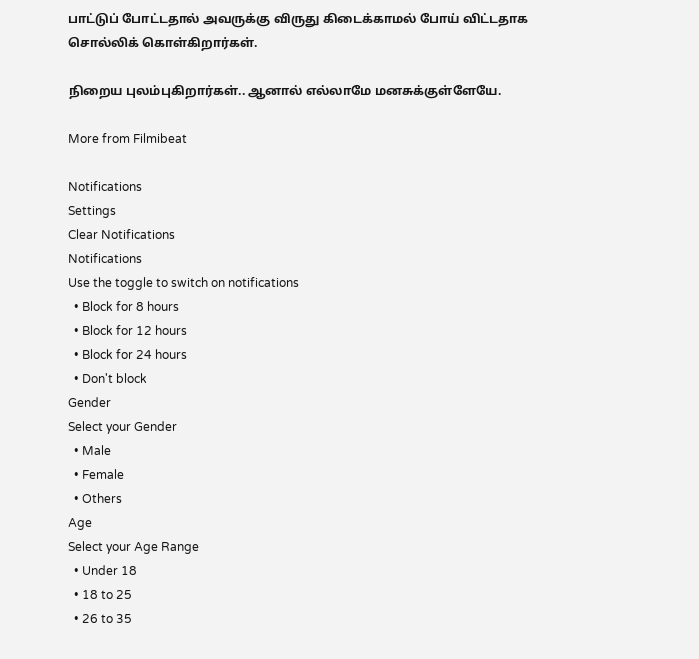பாட்டுப் போட்டதால் அவருக்கு விருது கிடைக்காமல் போய் விட்டதாக சொல்லிக் கொள்கிறார்கள்.

நிறைய புலம்புகிறார்கள்.. ஆனால் எல்லாமே மனசுக்குள்ளேயே.

More from Filmibeat

Notifications
Settings
Clear Notifications
Notifications
Use the toggle to switch on notifications
  • Block for 8 hours
  • Block for 12 hours
  • Block for 24 hours
  • Don't block
Gender
Select your Gender
  • Male
  • Female
  • Others
Age
Select your Age Range
  • Under 18
  • 18 to 25
  • 26 to 35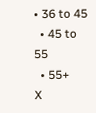• 36 to 45
  • 45 to 55
  • 55+
X